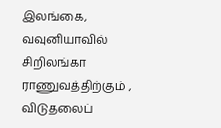இலங்கை, வவுனியாவில் சிறிலங்கா ராணுவத்திற்கும் , விடுதலைப்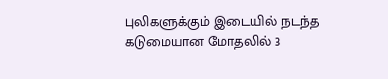புலிகளுக்கும் இடையில் நடந்த கடுமையான மோதலில் 3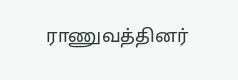ராணுவத்தினர்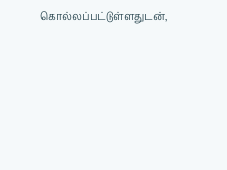கொல்லப்பட்டுள்ளதுடன்,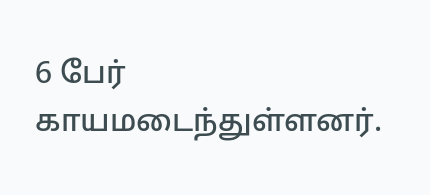6 பேர் காயமடைந்துள்ளனர்.